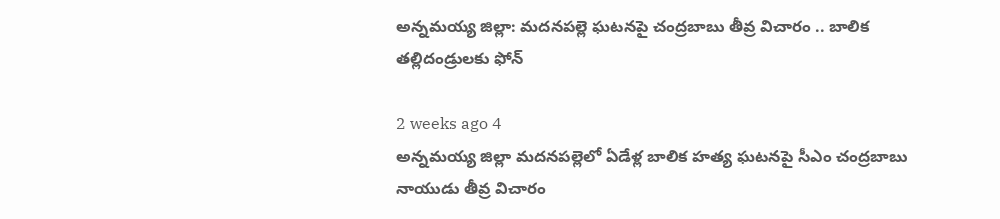అన్నమయ్య జిల్లా: మదనపల్లె ఘటనపై చంద్రబాబు తీవ్ర విచారం .. బాలిక తల్లిదండ్రులకు ఫోన్

2 weeks ago 4
అన్నమయ్య జిల్లా మదనపల్లెలో ఏడేళ్ల బాలిక హత్య ఘటనపై సీఎం చంద్రబాబు నాయుడు తీవ్ర విచారం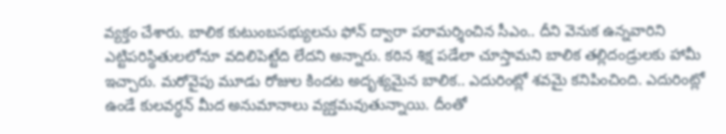వ్యక్తం చేశారు. బాలిక కుటుంబసభ్యులను ఫోన్ ద్వారా పరామర్శించిన సీఎం.. దీని వెనుక ఉన్నవారిని ఎట్టిపరిస్థితులలోనూ వదిలిపెట్టేది లేదని అన్నారు. కఠిన శిక్ష పడేలా చూస్తామని బాలిక తల్లిదండ్రులకు హామీ ఇచ్చారు. మరోవైపు మూడు రోజుల కిందట అదృశ్యమైన బాలిక.. ఎదురింట్లో శవమై కనిపించింది. ఎదురింట్లో ఉండే కులవర్ధన్ మీద అనుమానాలు వ్యక్తమవుతున్నాయి. దీంతో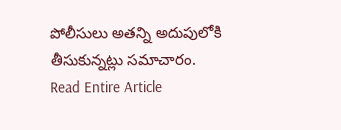పోలీసులు అతన్ని అదుపులోకి తీసుకున్నట్లు సమాచారం.
Read Entire Article